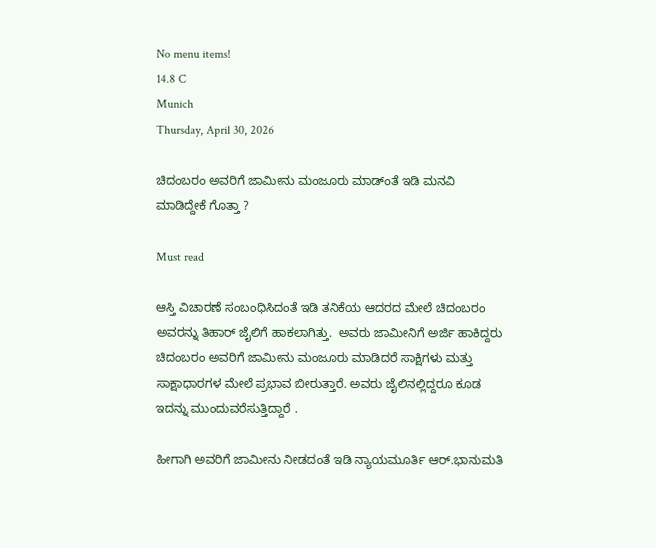No menu items!
14.8 C
Munich
Thursday, April 30, 2026

ಚಿದಂಬರಂ ಅವರಿಗೆ ಜಾಮೀನು ಮಂಜೂರು ಮಾಡ್ಂತೆ ಇಡಿ ಮನವಿ ಮಾಡಿದ್ದೇಕೆ ಗೊತ್ತಾ ?

Must read

ಆಸ್ತಿ ವಿಚಾರಣೆ ಸಂಬಂಧಿಸಿದಂತೆ ಇಡಿ ತನಿಕೆಯ ಆದರದ ಮೇಲೆ ಚಿದಂಬರಂ ಅವರನ್ನು ತಿಹಾರ್ ಜೈಲಿಗೆ ಹಾಕಲಾಗಿತ್ತು.  ಅವರು ಜಾಮೀನಿಗೆ ಅರ್ಜಿ ಹಾಕಿದ್ದರು  ಚಿದಂಬರಂ ಅವರಿಗೆ ಜಾಮೀನು ಮಂಜೂರು ಮಾಡಿದರೆ ಸಾಕ್ಷಿಗಳು ಮತ್ತು ಸಾಕ್ಷಾಧಾರಗಳ ಮೇಲೆ ಪ್ರಭಾವ ಬೀರುತ್ತಾರೆ. ಅವರು ಜೈಲಿನಲ್ಲಿದ್ದರೂ ಕೂಡ ಇದನ್ನು ಮುಂದುವರೆಸುತ್ತಿದ್ದಾರೆ .

ಹೀಗಾಗಿ ಅವರಿಗೆ ಜಾಮೀನು ನೀಡದಂತೆ ಇಡಿ ನ್ಯಾಯಮೂರ್ತಿ ಆರ್.ಭಾನುಮತಿ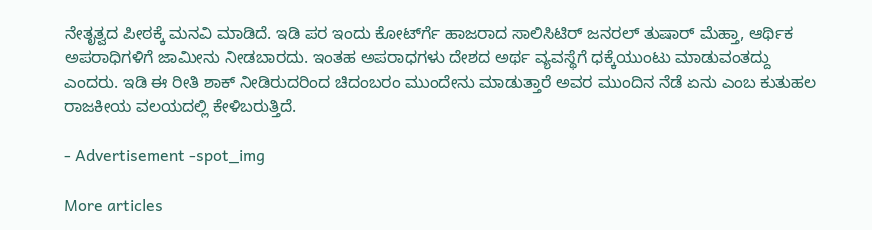ನೇತೃತ್ವದ ಪೀಠಕ್ಕೆ ಮನವಿ ಮಾಡಿದೆ. ಇಡಿ ಪರ ಇಂದು ಕೋರ್ಟ್‍ಗೆ ಹಾಜರಾದ ಸಾಲಿಸಿಟಿರ್ ಜನರಲ್ ತುಷಾರ್ ಮೆಹ್ತಾ, ಆರ್ಥಿಕ ಅಪರಾಧಿಗಳಿಗೆ ಜಾಮೀನು ನೀಡಬಾರದು. ಇಂತಹ ಅಪರಾಧಗಳು ದೇಶದ ಅರ್ಥ ವ್ಯವಸ್ಥೆಗೆ ಧಕ್ಕೆಯುಂಟು ಮಾಡುವಂತದ್ದು ಎಂದರು. ಇಡಿ ಈ ರೀತಿ ಶಾಕ್ ನೀಡಿರುದರಿಂದ ಚಿದಂಬರಂ ಮುಂದೇನು ಮಾಡುತ್ತಾರೆ ಅವರ ಮುಂದಿನ ನೆಡೆ ಏನು ಎಂಬ ಕುತುಹಲ ರಾಜಕೀಯ ವಲಯದಲ್ಲಿ ಕೇಳಿಬರುತ್ತಿದೆ.

- Advertisement -spot_img

More articles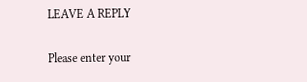LEAVE A REPLY

Please enter your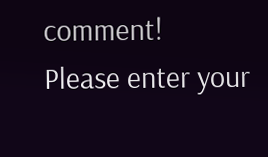comment!
Please enter your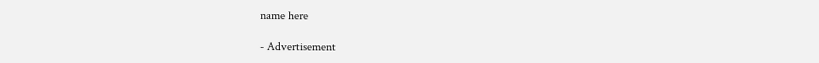name here

- Advertisement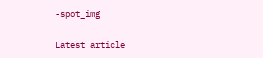-spot_img

Latest article